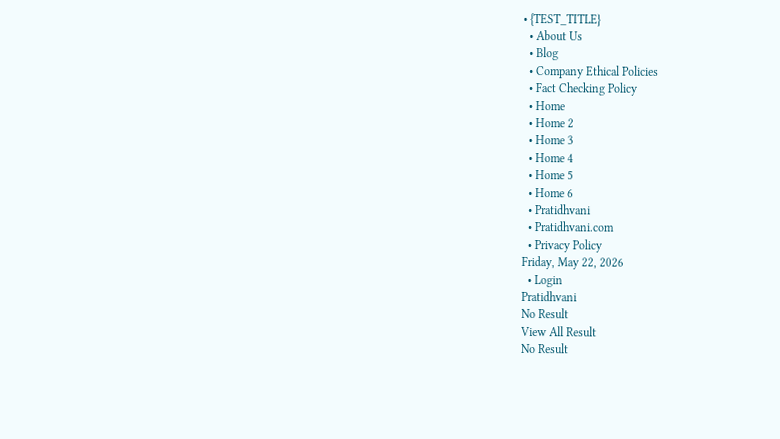• {TEST_TITLE}
  • About Us
  • Blog
  • Company Ethical Policies
  • Fact Checking Policy
  • Home
  • Home 2
  • Home 3
  • Home 4
  • Home 5
  • Home 6
  • Pratidhvani
  • Pratidhvani.com
  • Privacy Policy
Friday, May 22, 2026
  • Login
Pratidhvani
No Result
View All Result
No Result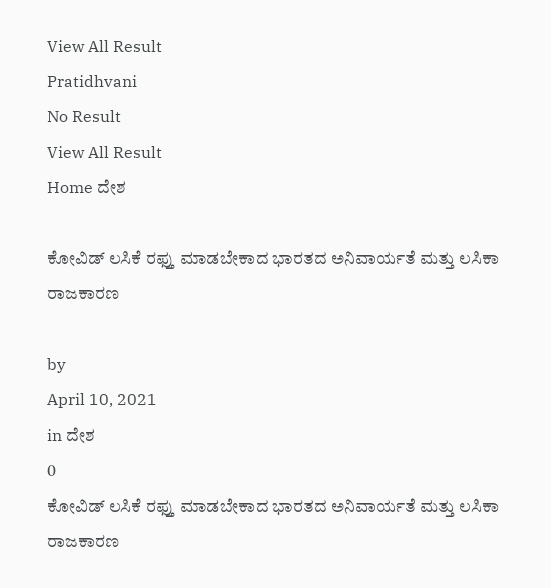View All Result
Pratidhvani
No Result
View All Result
Home ದೇಶ

ಕೋವಿಡ್ ಲಸಿಕೆ ರಫ್ತು ಮಾಡಬೇಕಾದ ಭಾರತದ ಅನಿವಾರ್ಯತೆ ಮತ್ತು ಲಸಿಕಾ ರಾಜಕಾರಣ

by
April 10, 2021
in ದೇಶ
0
ಕೋವಿಡ್ ಲಸಿಕೆ ರಫ್ತು ಮಾಡಬೇಕಾದ ಭಾರತದ ಅನಿವಾರ್ಯತೆ ಮತ್ತು ಲಸಿಕಾ ರಾಜಕಾರಣ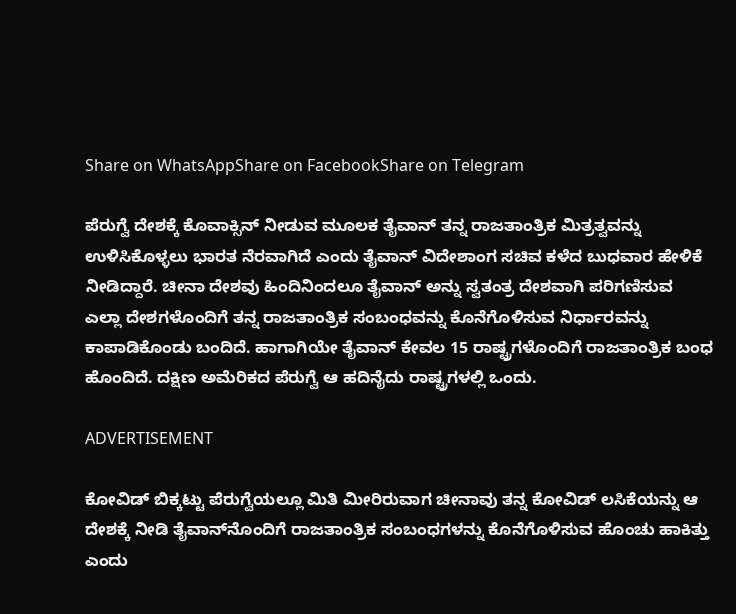Share on WhatsAppShare on FacebookShare on Telegram

ಪೆರುಗ್ವೆ ದೇಶಕ್ಕೆ ಕೊವಾಕ್ಸಿನ್ ನೀಡುವ ಮೂಲಕ ತೈವಾನ್ ತನ್ನ ರಾಜತಾಂತ್ರಿಕ ಮಿತ್ರತ್ವವನ್ನು‌ ಉಳಿಸಿಕೊಳ್ಳಲು ಭಾರತ ನೆರವಾಗಿದೆ ಎಂದು ತೈವಾನ್ ವಿದೇಶಾಂಗ ಸಚಿವ ಕಳೆದ ಬುಧವಾರ ಹೇಳಿಕೆ ನೀಡಿದ್ದಾರೆ. ಚೀನಾ ದೇಶವು ಹಿಂದಿನಿಂದಲೂ ತೈವಾನ್ ಅನ್ನು ಸ್ವತಂತ್ರ ದೇಶವಾಗಿ ಪರಿಗಣಿಸುವ ಎಲ್ಲಾ ದೇಶಗಳೊಂದಿಗೆ ತನ್ನ ರಾಜತಾಂತ್ರಿಕ ಸಂಬಂಧವನ್ನು ಕೊನೆಗೊಳಿಸುವ ನಿರ್ಧಾರವನ್ನು ಕಾಪಾಡಿಕೊಂಡು ಬಂದಿದೆ. ಹಾಗಾಗಿಯೇ ತೈವಾನ್ ಕೇವಲ 15 ರಾಷ್ಟ್ರಗಳೊಂದಿಗೆ ರಾಜತಾಂತ್ರಿಕ ಬಂಧ ಹೊಂದಿದೆ. ದಕ್ಷಿಣ ಅಮೆರಿಕದ ಪೆರುಗ್ವೆ ಆ ಹದಿನೈದು ರಾಷ್ಟ್ರಗಳಲ್ಲಿ ಒಂದು.

ADVERTISEMENT

ಕೋವಿಡ್ ಬಿಕ್ಕಟ್ಟು ಪೆರುಗ್ವೆಯಲ್ಲೂ ಮಿತಿ‌ ಮೀರಿರುವಾಗ ಚೀನಾವು ತನ್ನ ಕೋವಿಡ್ ಲಸಿಕೆಯನ್ನು ಆ ದೇಶಕ್ಕೆ ನೀಡಿ ತೈವಾನ್‌ನೊಂದಿಗೆ ರಾಜತಾಂತ್ರಿಕ ಸಂಬಂಧಗಳನ್ನು ಕೊನೆಗೊಳಿಸುವ ಹೊಂಚು ಹಾಕಿತ್ತು ಎಂದು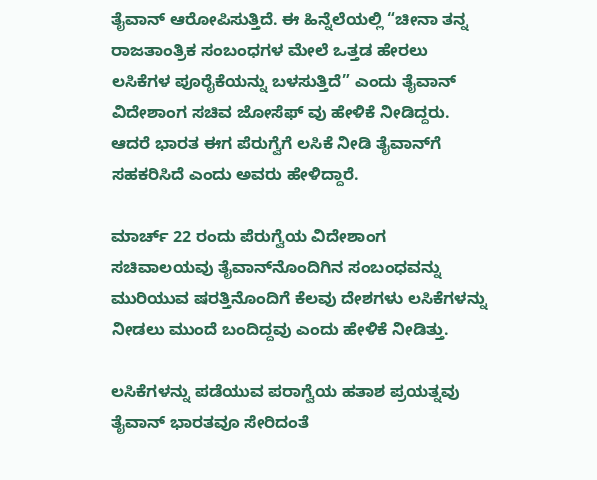ತೈವಾನ್ ಆರೋಪಿಸುತ್ತಿದೆ. ಈ ಹಿನ್ನೆಲೆಯಲ್ಲಿ “ಚೀನಾ ತನ್ನ ರಾಜತಾಂತ್ರಿಕ ಸಂಬಂಧಗಳ ಮೇಲೆ ಒತ್ತಡ ಹೇರಲು ಲಸಿಕೆಗಳ ಪೂರೈಕೆಯನ್ನು ಬಳಸುತ್ತಿದೆ” ಎಂದು ತೈವಾನ್ ವಿದೇಶಾಂಗ ಸಚಿವ ಜೋಸೆಫ್ ವು ಹೇಳಿಕೆ ನೀಡಿದ್ದರು‌. ಆದರೆ ಭಾರತ ಈಗ ಪೆರುಗ್ವೆಗೆ ಲಸಿಕೆ ನೀಡಿ ತೈವಾನ್‌ಗೆ ಸಹಕರಿಸಿದೆ ಎಂದು ಅವರು ಹೇಳಿದ್ದಾರೆ.

ಮಾರ್ಚ್ 22 ರಂದು ಪೆರುಗ್ವೆಯ ವಿದೇಶಾಂಗ ಸಚಿವಾಲಯವು ತೈವಾನ್‌ನೊಂದಿಗಿನ ಸಂಬಂಧವನ್ನು ಮುರಿಯುವ ಷರತ್ತಿನೊಂದಿಗೆ ಕೆಲವು ದೇಶಗಳು ಲಸಿಕೆಗಳನ್ನು ನೀಡಲು ಮುಂದೆ ಬಂದಿದ್ದವು ಎಂದು ಹೇಳಿಕೆ ನೀಡಿತ್ತು.

ಲಸಿಕೆಗಳನ್ನು ಪಡೆಯುವ ಪರಾಗ್ವೆಯ ಹತಾಶ ಪ್ರಯತ್ನವು ತೈವಾನ್ ಭಾರತವೂ ಸೇರಿದಂತೆ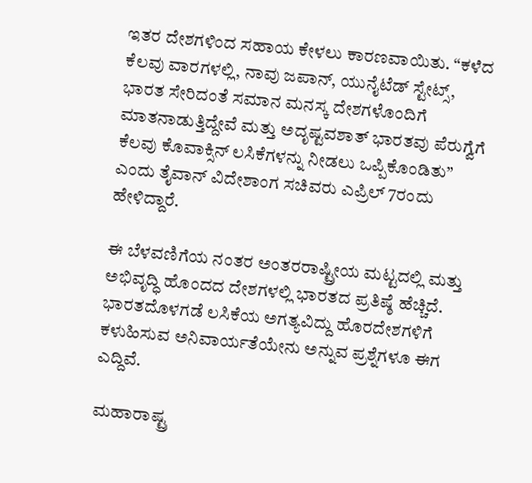ಇತರ ದೇಶಗಳಿಂದ ಸಹಾಯ ಕೇಳಲು ಕಾರಣವಾಯಿತು. “ಕಳೆದ ಕೆಲವು ವಾರಗಳಲ್ಲಿ, ನಾವು ಜಪಾನ್, ಯುನೈಟೆಡ್ ಸ್ಟೇಟ್ಸ್, ಭಾರತ ಸೇರಿದಂತೆ ಸಮಾನ ಮನಸ್ಕ ದೇಶಗಳೊಂದಿಗೆ ಮಾತನಾಡುತ್ತಿದ್ದೇವೆ ಮತ್ತು ಅದೃಷ್ಟವಶಾತ್ ಭಾರತವು ಪೆರುಗ್ವೆಗೆ ಕೆಲವು ಕೊವಾಕ್ಸಿನ್ ಲಸಿಕೆಗಳನ್ನು ನೀಡಲು ಒಪ್ಪಿಕೊಂಡಿತು” ಎಂದು ತೈವಾನ್ ವಿದೇಶಾಂಗ ಸಚಿವರು ಎಪ್ರಿಲ್ 7ರಂದು ಹೇಳಿದ್ದಾರೆ.

ಈ ಬೆಳವಣಿಗೆಯ ನಂತರ ಅಂತರರಾಷ್ಟ್ರೀಯ ಮಟ್ಟದಲ್ಲಿ ಮತ್ತು ಅಭಿವೃದ್ಧಿ ಹೊಂದದ ದೇಶಗಳಲ್ಲಿ ಭಾರತದ ಪ್ರತಿಷ್ಠೆ ಹೆಚ್ಚಿದೆ. ಭಾರತದೊಳಗಡೆ ಲಸಿಕೆಯ ಅಗತ್ಯವಿದ್ದು ಹೊರದೇಶಗಳಿಗೆ ಕಳುಹಿಸುವ ಅನಿವಾರ್ಯತೆಯೇನು ಅನ್ನುವ ಪ್ರಶ್ನೆಗಳೂ ಈಗ ಎದ್ದಿವೆ.

ಮಹಾರಾಷ್ಟ್ರ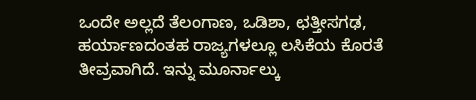ಒಂದೇ ಅಲ್ಲದೆ ತೆಲಂಗಾಣ, ಒಡಿಶಾ, ಛತ್ತೀಸಗಢ, ಹರ್ಯಾಣದಂತಹ ರಾಜ್ಯಗಳಲ್ಲೂ ಲಸಿಕೆಯ ಕೊರತೆ ತೀವ್ರವಾಗಿದೆ. ಇನ್ನು ಮೂರ್ನಾಲ್ಕು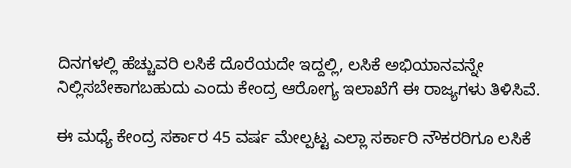ದಿನಗಳಲ್ಲಿ ಹೆಚ್ಚುವರಿ ಲಸಿಕೆ ದೊರೆಯದೇ ಇದ್ದಲ್ಲಿ, ಲಸಿಕೆ ಅಭಿಯಾನವನ್ನೇ ನಿಲ್ಲಿಸಬೇಕಾಗಬಹುದು ಎಂದು ಕೇಂದ್ರ ಆರೋಗ್ಯ ಇಲಾಖೆಗೆ ಈ ರಾಜ್ಯಗಳು ತಿಳಿಸಿವೆ.

ಈ ಮಧ್ಯೆ ಕೇಂದ್ರ ಸರ್ಕಾರ 45 ವರ್ಷ ಮೇಲ್ಪಟ್ಟ ಎಲ್ಲಾ ಸರ್ಕಾರಿ ನೌಕರರಿಗೂ ಲಸಿಕೆ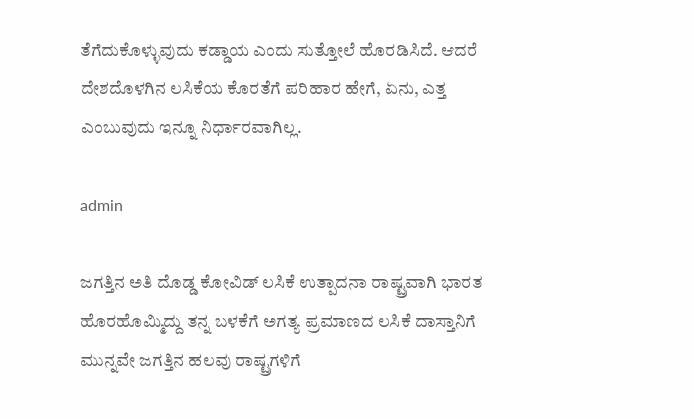ತೆಗೆದುಕೊಳ್ಳುವುದು ಕಡ್ಡಾಯ ಎಂದು ಸುತ್ತೋಲೆ ಹೊರಡಿಸಿದೆ. ಆದರೆ ದೇಶದೊಳಗಿನ ಲಸಿಕೆಯ ಕೊರತೆಗೆ ಪರಿಹಾರ ಹೇಗೆ, ಏನು, ಎತ್ತ ಎಂಬುವುದು ಇನ್ನೂ ನಿರ್ಧಾರವಾಗಿಲ್ಲ.

admin

ಜಗತ್ತಿನ ಅತಿ ದೊಡ್ಡ ಕೋವಿಡ್ ಲಸಿಕೆ ಉತ್ಪಾದನಾ ರಾಷ್ಟ್ರವಾಗಿ ಭಾರತ ಹೊರಹೊಮ್ಮಿದ್ದು ತನ್ನ ಬಳಕೆಗೆ ಅಗತ್ಯ ಪ್ರಮಾಣದ ಲಸಿಕೆ ದಾಸ್ತಾನಿಗೆ ಮುನ್ನವೇ ಜಗತ್ತಿನ ಹಲವು ರಾಷ್ಟ್ರಗಳಿಗೆ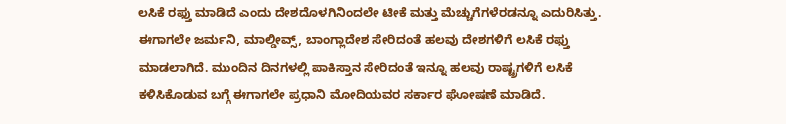ಲಸಿಕೆ ರಫ್ತು ಮಾಡಿದೆ ಎಂದು ದೇಶದೊಳಗಿನಿಂದಲೇ ಟೀಕೆ ಮತ್ತು ಮೆಚ್ಚುಗೆಗಳೆರಡನ್ನೂ ಎದುರಿಸಿತ್ತು. ಈಗಾಗಲೇ ಜರ್ಮನಿ, ಮಾಲ್ಡೀವ್ಸ್, ಬಾಂಗ್ಲಾದೇಶ ಸೇರಿದಂತೆ ಹಲವು ದೇಶಗಳಿಗೆ ಲಸಿಕೆ ರಫ್ತು ಮಾಡಲಾಗಿದೆ. ಮುಂದಿನ ದಿನಗಳಲ್ಲಿ ಪಾಕಿಸ್ತಾನ ಸೇರಿದಂತೆ ಇನ್ನೂ ಹಲವು ರಾಷ್ಟ್ರಗಳಿಗೆ ಲಸಿಕೆ ಕಳಿಸಿಕೊಡುವ ಬಗ್ಗೆ ಈಗಾಗಲೇ ಪ್ರಧಾನಿ ಮೋದಿಯವರ ಸರ್ಕಾರ ಘೋಷಣೆ ಮಾಡಿದೆ.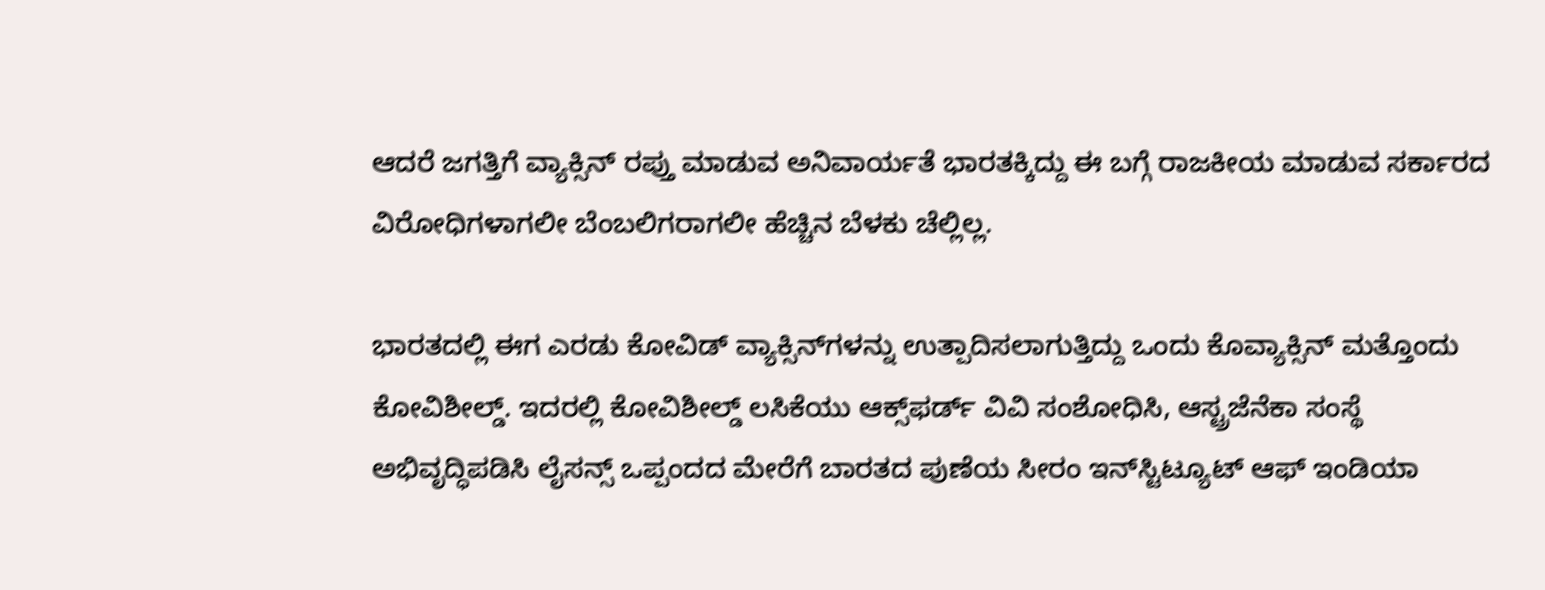ಆದರೆ ಜಗತ್ತಿಗೆ ವ್ಯಾಕ್ಸಿನ್ ರಪ್ತು ಮಾಡುವ ಅನಿವಾರ್ಯತೆ ಭಾರತಕ್ಕಿದ್ದು ಈ ಬಗ್ಗೆ ರಾಜಕೀಯ ಮಾಡುವ ಸರ್ಕಾರದ ವಿರೋಧಿಗಳಾಗಲೀ ಬೆಂಬಲಿಗರಾಗಲೀ ಹೆಚ್ಚಿನ ಬೆಳಕು ಚೆಲ್ಲಿಲ್ಲ.

ಭಾರತದಲ್ಲಿ ಈಗ ಎರಡು ಕೋವಿಡ್ ವ್ಯಾಕ್ಸಿನ್‌ಗಳನ್ನು ಉತ್ಪಾದಿಸಲಾಗುತ್ತಿದ್ದು ಒಂದು ಕೊವ್ಯಾಕ್ಸಿನ್ ಮತ್ತೊಂದು ಕೋವಿಶೀಲ್ಡ್. ಇದರಲ್ಲಿ ಕೋವಿಶೀಲ್ಡ್ ಲಸಿಕೆಯು ಆಕ್ಸ್‌ಫರ್ಡ್ ವಿವಿ ಸಂಶೋಧಿಸಿ, ಆಸ್ಟ್ರಜೆನೆಕಾ ಸಂಸ್ಥೆ ಅಭಿವೃದ್ಧಿಪಡಿಸಿ ಲೈಸನ್ಸ್ ಒಪ್ಪಂದದ ಮೇರೆಗೆ ಬಾರತದ ಪುಣೆಯ ಸೀರಂ ಇನ್‌ಸ್ಟಿಟ್ಯೂಟ್ ಆಫ್ ಇಂಡಿಯಾ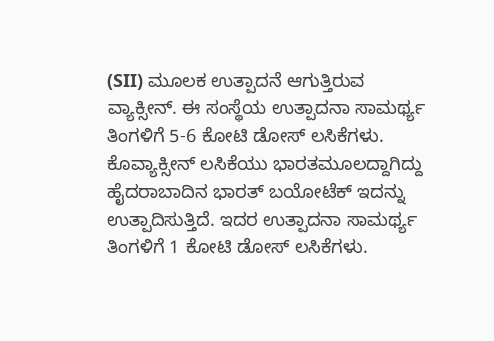(SII) ಮೂಲಕ ಉತ್ಪಾದನೆ ಆಗುತ್ತಿರುವ ವ್ಯಾಕ್ಸೀನ್. ಈ ಸಂಸ್ಥೆಯ ಉತ್ಪಾದನಾ ಸಾಮರ್ಥ್ಯ ತಿಂಗಳಿಗೆ 5-6 ಕೋಟಿ ಡೋಸ್ ಲಸಿಕೆಗಳು. ಕೊವ್ಯಾಕ್ಸೀನ್ ಲಸಿಕೆಯು ಭಾರತಮೂಲದ್ದಾಗಿದ್ದು ಹೈದರಾಬಾದಿನ ಭಾರತ್ ಬಯೋಟೆಕ್ ಇದನ್ನು ಉತ್ಪಾದಿಸುತ್ತಿದೆ. ಇದರ ಉತ್ಪಾದನಾ ಸಾಮರ್ಥ್ಯ ತಿಂಗಳಿಗೆ 1 ಕೋಟಿ ಡೋಸ್ ಲಸಿಕೆಗಳು.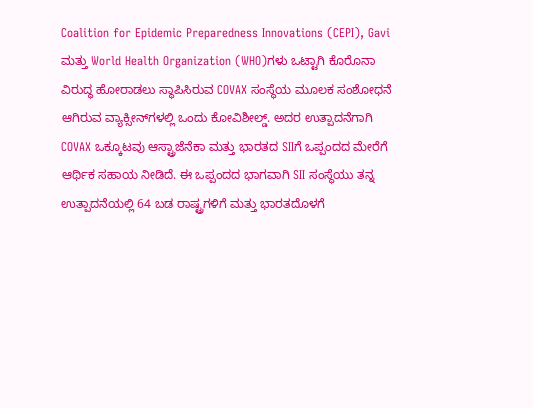Coalition for Epidemic Preparedness Innovations (CEPI), Gavi ಮತ್ತು World Health Organization (WHO)ಗಳು ಒಟ್ಟಾಗಿ ಕೊರೊನಾ ವಿರುದ್ಧ ಹೋರಾಡಲು ಸ್ಥಾಪಿಸಿರುವ COVAX ಸಂಸ್ಥೆಯ ಮೂಲಕ ಸಂಶೋಧನೆ ಆಗಿರುವ ವ್ಯಾಕ್ಸೀನ್‌ಗಳಲ್ಲಿ ಒಂದು ಕೋವಿಶೀಲ್ಡ್. ಅದರ ಉತ್ಪಾದನೆಗಾಗಿ COVAX ಒಕ್ಕೂಟವು ಆಸ್ಟ್ರಾಜೆನೆಕಾ ಮತ್ತು ಭಾರತದ SIIಗೆ ಒಪ್ಪಂದದ ಮೇರೆಗೆ ಆರ್ಥಿಕ ಸಹಾಯ ನೀಡಿದೆ. ಈ ಒಪ್ಪಂದದ ಭಾಗವಾಗಿ SII ಸಂಸ್ಥೆಯು ತನ್ನ ಉತ್ಪಾದನೆಯಲ್ಲಿ 64 ಬಡ ರಾಷ್ಟ್ರಗಳಿಗೆ ಮತ್ತು ಭಾರತದೊಳಗೆ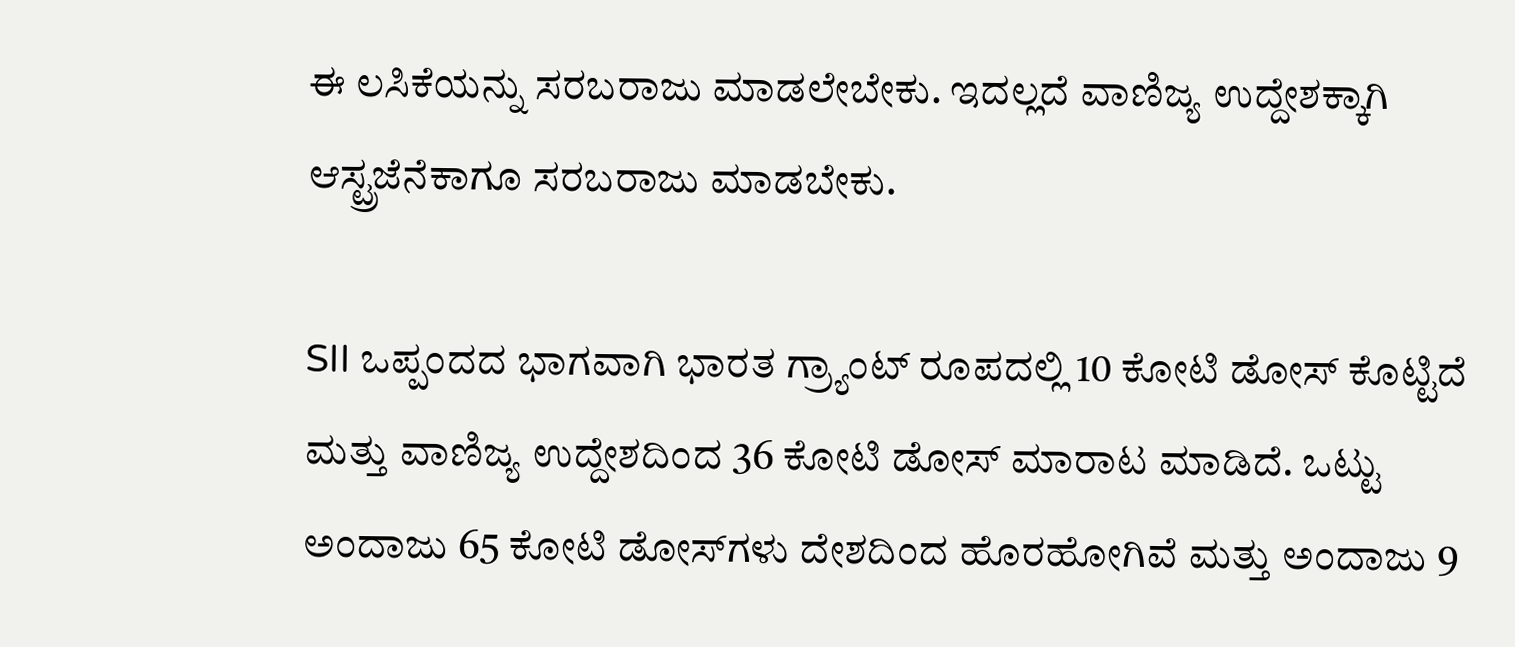ಈ ಲಸಿಕೆಯನ್ನು ಸರಬರಾಜು ಮಾಡಲೇಬೇಕು. ಇದಲ್ಲದೆ ವಾಣಿಜ್ಯ ಉದ್ದೇಶಕ್ಕಾಗಿ ಆಸ್ಟ್ರಜೆನೆಕಾಗೂ ಸರಬರಾಜು ಮಾಡಬೇಕು.

SII ಒಪ್ಪಂದದ ಭಾಗವಾಗಿ ಭಾರತ ಗ್ರ್ಯಾಂಟ್ ರೂಪದಲ್ಲಿ 10 ಕೋಟಿ ಡೋಸ್ ಕೊಟ್ಟಿದೆ ಮತ್ತು ವಾಣಿಜ್ಯ ಉದ್ದೇಶದಿಂದ 36 ಕೋಟಿ ಡೋಸ್ ಮಾರಾಟ ಮಾಡಿದೆ. ಒಟ್ಟು ಅಂದಾಜು 65 ಕೋಟಿ ಡೋಸ್‌ಗಳು ದೇಶದಿಂದ ಹೊರಹೋಗಿವೆ ಮತ್ತು ಅಂದಾಜು 9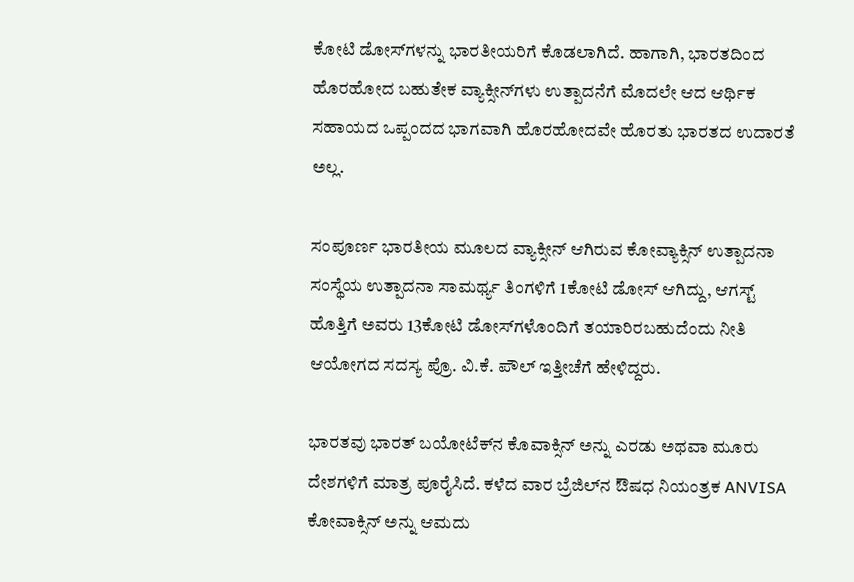ಕೋಟಿ ಡೋಸ್‌ಗಳನ್ನು ಭಾರತೀಯರಿಗೆ ಕೊಡಲಾಗಿದೆ. ಹಾಗಾಗಿ, ಭಾರತದಿಂದ ಹೊರಹೋದ ಬಹುತೇಕ ವ್ಯಾಕ್ಸೀನ್‌ಗಳು ಉತ್ಪಾದನೆಗೆ ಮೊದಲೇ ಆದ ಆರ್ಥಿಕ ಸಹಾಯದ ಒಪ್ಪಂದದ ಭಾಗವಾಗಿ ಹೊರಹೋದವೇ ಹೊರತು ಭಾರತದ ಉದಾರತೆ ಅಲ್ಲ.

ಸಂಪೂರ್ಣ ಭಾರತೀಯ ಮೂಲದ ವ್ಯಾಕ್ಸೀನ್ ಆಗಿರುವ ಕೋವ್ಯಾಕ್ಸಿನ್ ಉತ್ಪಾದನಾ ಸಂಸ್ಥೆಯ ಉತ್ಪಾದನಾ ಸಾಮರ್ಥ್ಯ ತಿಂಗಳಿಗೆ 1ಕೋಟಿ ಡೋಸ್ ಆಗಿದ್ದು, ಆಗಸ್ಟ್ ಹೊತ್ತಿಗೆ ಅವರು 13ಕೋಟಿ ಡೋಸ್‌ಗಳೊಂದಿಗೆ ತಯಾರಿರಬಹುದೆಂದು ನೀತಿ ಆಯೋಗದ ಸದಸ್ಯ ಪ್ರೊ. ವಿ.ಕೆ. ಪೌಲ್ ಇತ್ತೀಚೆಗೆ ಹೇಳಿದ್ದರು.

ಭಾರತವು ಭಾರತ್ ಬಯೋಟೆಕ್‌ನ ಕೊವಾಕ್ಸಿನ್ ಅನ್ನು ಎರಡು ಅಥವಾ ಮೂರು ದೇಶಗಳಿಗೆ ಮಾತ್ರ ಪೂರೈಸಿದೆ. ಕಳೆದ ವಾರ ಬ್ರೆಜಿಲ್‌ನ ಔಷಧ ನಿಯಂತ್ರಕ ANVISA ಕೋವಾಕ್ಸಿನ್ ಅನ್ನು ಆಮದು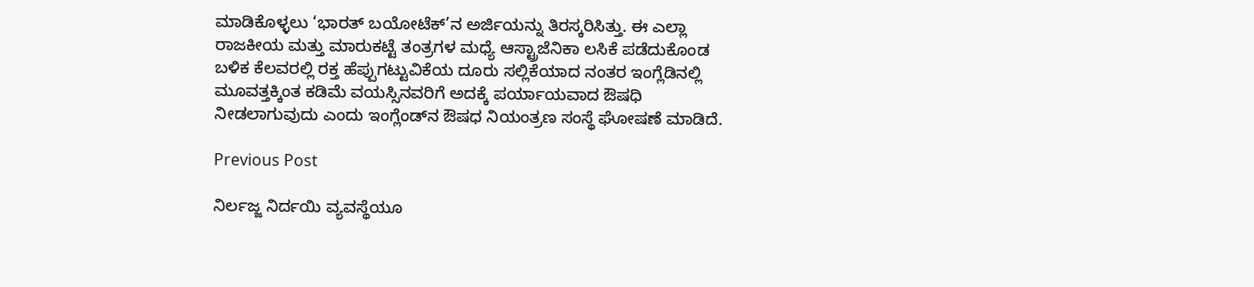ಮಾಡಿಕೊಳ್ಳಲು ‘ಭಾರತ್ ಬಯೋಟೆಕ್‌’ನ ಅರ್ಜಿಯನ್ನು ತಿರಸ್ಕರಿಸಿತ್ತು. ಈ ಎಲ್ಲಾ ರಾಜಕೀಯ ಮತ್ತು ಮಾರುಕಟ್ಟೆ ತಂತ್ರಗಳ ಮಧ್ಯೆ ಆಸ್ಟ್ರಾಜೆನಿಕಾ ಲಸಿಕೆ ಪಡೆದುಕೊಂಡ ಬಳಿಕ ಕೆಲವರಲ್ಲಿ ರಕ್ತ ಹೆಪ್ಪುಗಟ್ಟುವಿಕೆಯ ದೂರು ಸಲ್ಲಿಕೆಯಾದ ನಂತರ ಇಂಗ್ಲೆಡಿ‌ನಲ್ಲಿ ಮೂವತ್ತಕ್ಕಿಂತ ಕಡಿಮೆ ವಯಸ್ಸಿನವರಿಗೆ ಅದಕ್ಕೆ ಪರ್ಯಾಯವಾದ ಔಷಧಿ ನೀಡಲಾಗುವುದು ಎಂದು ಇಂಗ್ಲೆಂಡ್‌ನ ಔಷಧ ನಿಯಂತ್ರಣ ಸಂಸ್ಥೆ ಘೋಷಣೆ ಮಾಡಿದೆ.

Previous Post

ನಿರ್ಲಜ್ಜ ನಿರ್ದಯಿ ವ್ಯವಸ್ಥೆಯೂ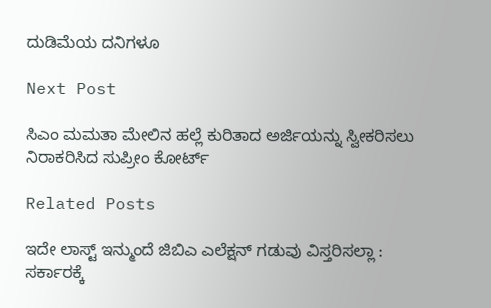ದುಡಿಮೆಯ ದನಿಗಳೂ

Next Post

ಸಿಎಂ ಮಮತಾ ಮೇಲಿನ ಹಲ್ಲೆ ಕುರಿತಾದ ಅರ್ಜಿಯನ್ನು ಸ್ವೀಕರಿಸಲು ನಿರಾಕರಿಸಿದ ಸುಪ್ರೀಂ ಕೋರ್ಟ್

Related Posts

ಇದೇ ಲಾಸ್ಟ್‌ ಇನ್ಮುಂದೆ ಜಿಬಿಎ ಎಲೆಕ್ಷನ್ ಗಡುವು ವಿಸ್ತರಿಸಲ್ಲಾ : ಸರ್ಕಾರಕ್ಕೆ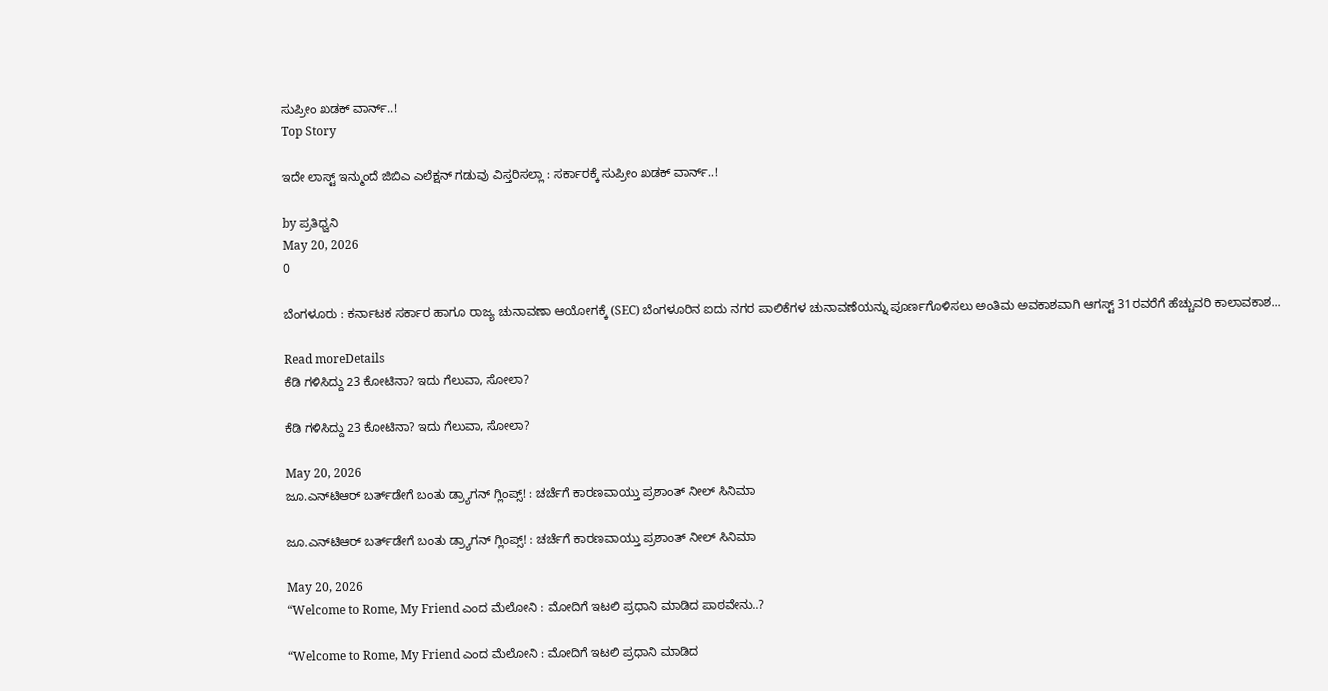ಸುಪ್ರೀಂ ಖಡಕ್‌ ವಾರ್ನ್..!
Top Story

ಇದೇ ಲಾಸ್ಟ್‌ ಇನ್ಮುಂದೆ ಜಿಬಿಎ ಎಲೆಕ್ಷನ್ ಗಡುವು ವಿಸ್ತರಿಸಲ್ಲಾ : ಸರ್ಕಾರಕ್ಕೆ ಸುಪ್ರೀಂ ಖಡಕ್‌ ವಾರ್ನ್..!

by ಪ್ರತಿಧ್ವನಿ
May 20, 2026
0

ಬೆಂಗಳೂರು : ಕರ್ನಾಟಕ ಸರ್ಕಾರ ಹಾಗೂ ರಾಜ್ಯ ಚುನಾವಣಾ ಆಯೋಗಕ್ಕೆ (SEC) ಬೆಂಗಳೂರಿನ ಐದು ನಗರ ಪಾಲಿಕೆಗಳ ಚುನಾವಣೆಯನ್ನು ಪೂರ್ಣಗೊಳಿಸಲು ಅಂತಿಮ ಅವಕಾಶವಾಗಿ ಆಗಸ್ಟ್ 31ರವರೆಗೆ ಹೆಚ್ಚುವರಿ ಕಾಲಾವಕಾಶ...

Read moreDetails
ಕೆಡಿ ಗಳಿಸಿದ್ದು 23 ಕೋಟಿನಾ? ಇದು ಗೆಲುವಾ, ಸೋಲಾ?

ಕೆಡಿ ಗಳಿಸಿದ್ದು 23 ಕೋಟಿನಾ? ಇದು ಗೆಲುವಾ, ಸೋಲಾ?

May 20, 2026
ಜೂ.ಎನ್‌ಟಿಆರ್‌ ಬರ್ತ್‌ಡೇಗೆ ಬಂತು ಡ್ರ್ಯಾಗನ್‌ ಗ್ಲಿಂಪ್ಸ್! : ಚರ್ಚೆಗೆ ಕಾರಣವಾಯ್ತು ಪ್ರಶಾಂತ್‌ ನೀಲ್‌ ಸಿನಿಮಾ

ಜೂ.ಎನ್‌ಟಿಆರ್‌ ಬರ್ತ್‌ಡೇಗೆ ಬಂತು ಡ್ರ್ಯಾಗನ್‌ ಗ್ಲಿಂಪ್ಸ್! : ಚರ್ಚೆಗೆ ಕಾರಣವಾಯ್ತು ಪ್ರಶಾಂತ್‌ ನೀಲ್‌ ಸಿನಿಮಾ

May 20, 2026
“Welcome to Rome, My Friend ಎಂದ ಮೆಲೋನಿ : ಮೋದಿಗೆ ಇಟಲಿ ಪ್ರಧಾನಿ ಮಾಡಿದ ಪಾಠವೇನು..?

“Welcome to Rome, My Friend ಎಂದ ಮೆಲೋನಿ : ಮೋದಿಗೆ ಇಟಲಿ ಪ್ರಧಾನಿ ಮಾಡಿದ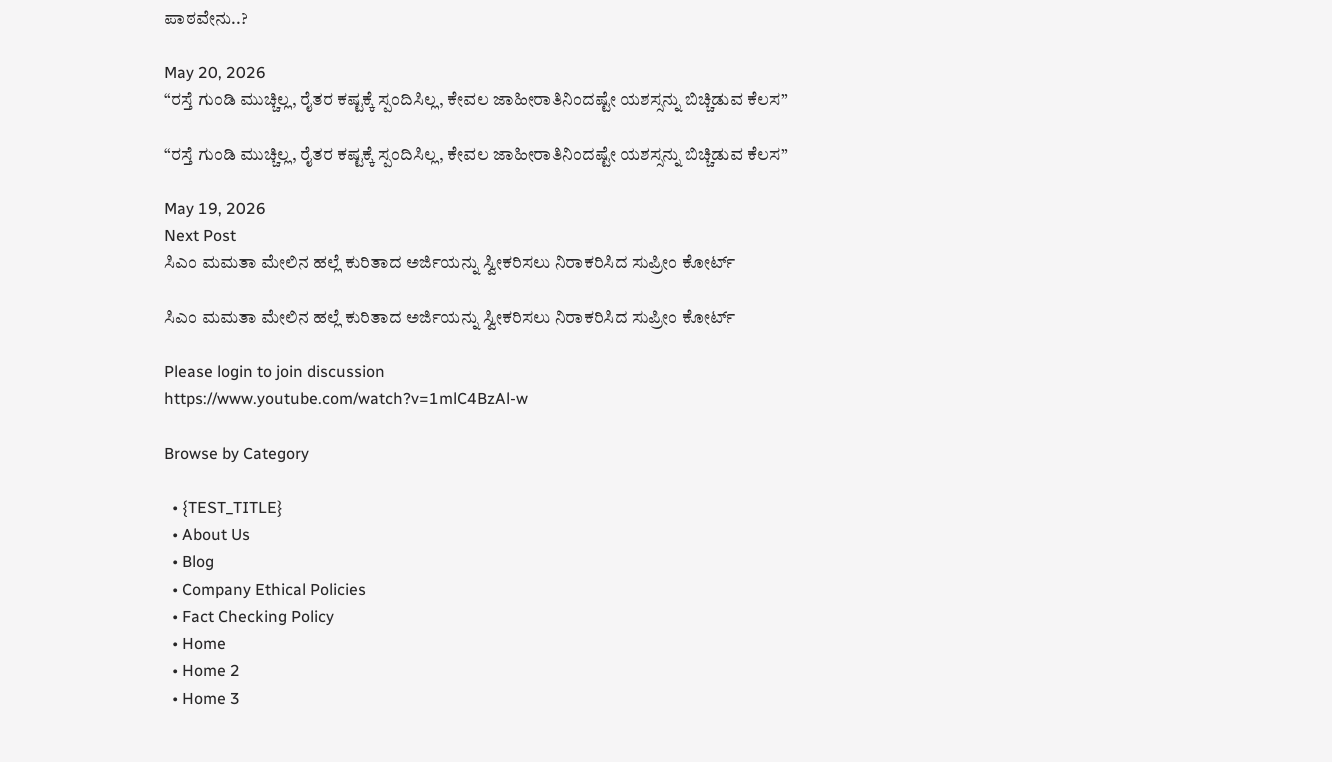ಪಾಠವೇನು..?

May 20, 2026
“ರಸ್ತೆ ಗುಂಡಿ ಮುಚ್ಚಿಲ್ಲ, ರೈತರ ಕಷ್ಟಕ್ಕೆ ಸ್ಪಂದಿಸಿಲ್ಲ, ಕೇವಲ ಜಾಹೀರಾತಿನಿಂದಷ್ಟೇ ಯಶಸ್ಸನ್ನು ಬಿಚ್ಚಿಡುವ ಕೆಲಸ”

“ರಸ್ತೆ ಗುಂಡಿ ಮುಚ್ಚಿಲ್ಲ, ರೈತರ ಕಷ್ಟಕ್ಕೆ ಸ್ಪಂದಿಸಿಲ್ಲ, ಕೇವಲ ಜಾಹೀರಾತಿನಿಂದಷ್ಟೇ ಯಶಸ್ಸನ್ನು ಬಿಚ್ಚಿಡುವ ಕೆಲಸ”

May 19, 2026
Next Post
ಸಿಎಂ ಮಮತಾ ಮೇಲಿನ ಹಲ್ಲೆ ಕುರಿತಾದ ಅರ್ಜಿಯನ್ನು ಸ್ವೀಕರಿಸಲು ನಿರಾಕರಿಸಿದ ಸುಪ್ರೀಂ ಕೋರ್ಟ್

ಸಿಎಂ ಮಮತಾ ಮೇಲಿನ ಹಲ್ಲೆ ಕುರಿತಾದ ಅರ್ಜಿಯನ್ನು ಸ್ವೀಕರಿಸಲು ನಿರಾಕರಿಸಿದ ಸುಪ್ರೀಂ ಕೋರ್ಟ್

Please login to join discussion
https://www.youtube.com/watch?v=1mlC4BzAl-w

Browse by Category

  • {TEST_TITLE}
  • About Us
  • Blog
  • Company Ethical Policies
  • Fact Checking Policy
  • Home
  • Home 2
  • Home 3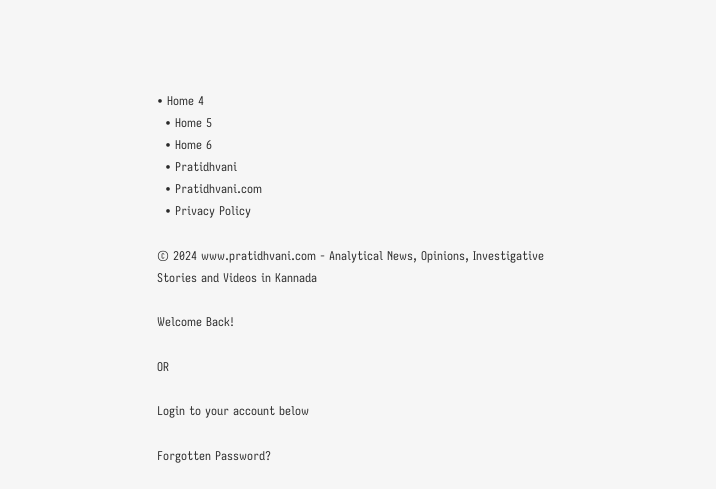• Home 4
  • Home 5
  • Home 6
  • Pratidhvani
  • Pratidhvani.com
  • Privacy Policy

© 2024 www.pratidhvani.com - Analytical News, Opinions, Investigative Stories and Videos in Kannada

Welcome Back!

OR

Login to your account below

Forgotten Password?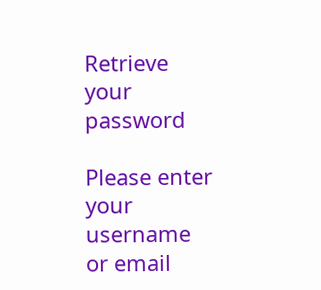Retrieve your password

Please enter your username or email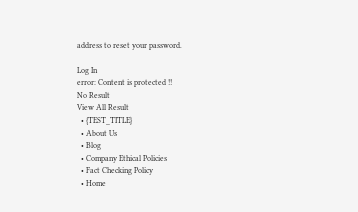address to reset your password.

Log In
error: Content is protected !!
No Result
View All Result
  • {TEST_TITLE}
  • About Us
  • Blog
  • Company Ethical Policies
  • Fact Checking Policy
  • Home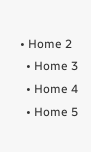• Home 2
  • Home 3
  • Home 4
  • Home 5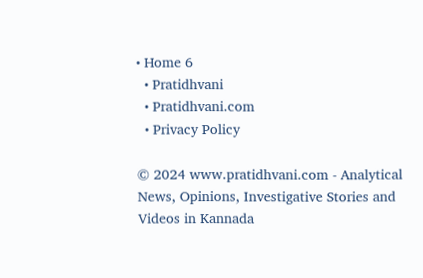• Home 6
  • Pratidhvani
  • Pratidhvani.com
  • Privacy Policy

© 2024 www.pratidhvani.com - Analytical News, Opinions, Investigative Stories and Videos in Kannada